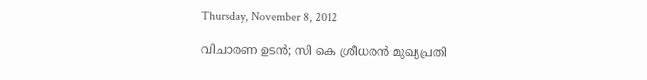Thursday, November 8, 2012

വിചാരണ ഉടന്‍; സി കെ ശ്രീധരന്‍ മുഖ്യപ്രതി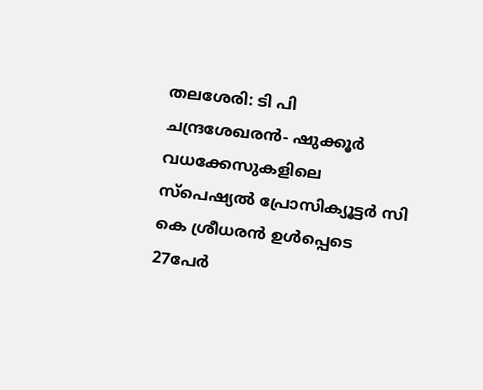തലശേരി: ടി പി ചന്ദ്രശേഖരന്‍- ഷുക്കൂര്‍ വധക്കേസുകളിലെ സ്പെഷ്യല്‍ പ്രോസിക്യൂട്ടര്‍ സി കെ ശ്രീധരന്‍ ഉള്‍പ്പെടെ 27പേര്‍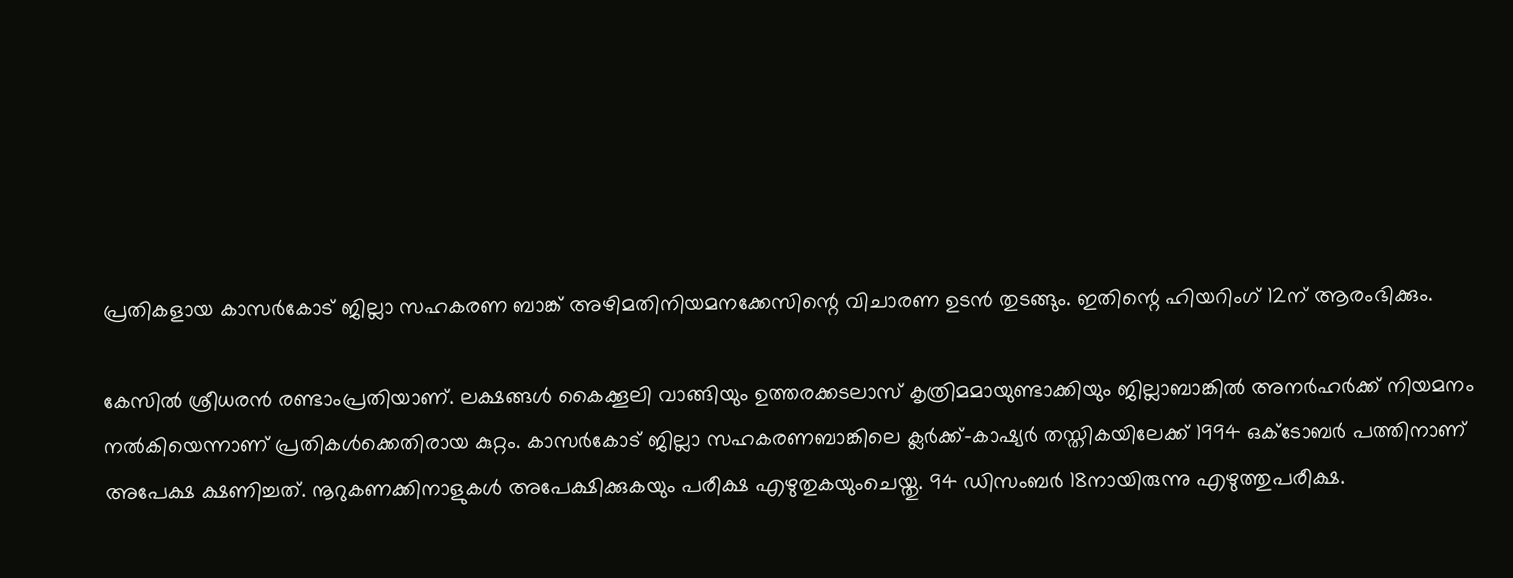പ്രതികളായ കാസര്‍കോട് ജില്ലാ സഹകരണ ബാങ്ക് അഴിമതിനിയമനക്കേസിന്റെ വിചാരണ ഉടന്‍ തുടങ്ങും. ഇതിന്റെ ഹിയറിംഗ് 12ന് ആരംഭിക്കും.

കേസില്‍ ശ്രീധരന്‍ രണ്ടാംപ്രതിയാണ്. ലക്ഷങ്ങള്‍ കൈക്കൂലി വാങ്ങിയും ഉത്തരക്കടലാസ് കൃത്രിമമായുണ്ടാക്കിയും ജില്ലാബാങ്കില്‍ അനര്‍ഹര്‍ക്ക് നിയമനം നല്‍കിയെന്നാണ് പ്രതികള്‍ക്കെതിരായ കുറ്റം. കാസര്‍കോട് ജില്ലാ സഹകരണബാങ്കിലെ ക്ലര്‍ക്ക്-കാഷ്യര്‍ തസ്തികയിലേക്ക് 1994 ഒക്ടോബര്‍ പത്തിനാണ് അപേക്ഷ ക്ഷണിച്ചത്. നൂറുകണക്കിനാളുകള്‍ അപേക്ഷിക്കുകയും പരീക്ഷ എഴുതുകയുംചെയ്തു. 94 ഡിസംബര്‍ 18നായിരുന്നു എഴുത്തുപരീക്ഷ.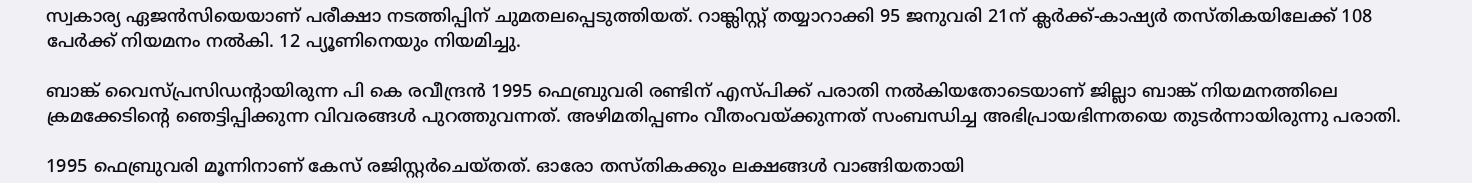സ്വകാര്യ ഏജന്‍സിയെയാണ് പരീക്ഷാ നടത്തിപ്പിന് ചുമതലപ്പെടുത്തിയത്. റാങ്ക്ലിസ്റ്റ് തയ്യാറാക്കി 95 ജനുവരി 21ന് ക്ലര്‍ക്ക്-കാഷ്യര്‍ തസ്തികയിലേക്ക് 108 പേര്‍ക്ക് നിയമനം നല്‍കി. 12 പ്യൂണിനെയും നിയമിച്ചു.

ബാങ്ക് വൈസ്പ്രസിഡന്റായിരുന്ന പി കെ രവീന്ദ്രന്‍ 1995 ഫെബ്രുവരി രണ്ടിന് എസ്പിക്ക് പരാതി നല്‍കിയതോടെയാണ് ജില്ലാ ബാങ്ക് നിയമനത്തിലെ ക്രമക്കേടിന്റെ ഞെട്ടിപ്പിക്കുന്ന വിവരങ്ങള്‍ പുറത്തുവന്നത്. അഴിമതിപ്പണം വീതംവയ്ക്കുന്നത് സംബന്ധിച്ച അഭിപ്രായഭിന്നതയെ തുടര്‍ന്നായിരുന്നു പരാതി.

1995 ഫെബ്രുവരി മൂന്നിനാണ് കേസ് രജിസ്റ്റര്‍ചെയ്തത്. ഓരോ തസ്തികക്കും ലക്ഷങ്ങള്‍ വാങ്ങിയതായി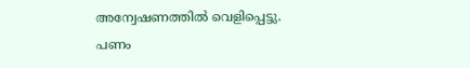അന്വേഷണത്തില്‍ വെളിപ്പെട്ടു. പണം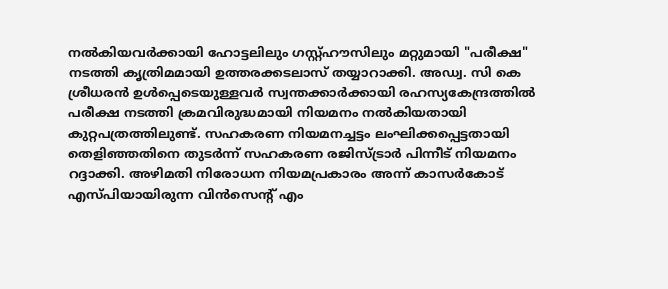നല്‍കിയവര്‍ക്കായി ഹോട്ടലിലും ഗസ്റ്റ്ഹൗസിലും മറ്റുമായി "പരീക്ഷ" നടത്തി കൃത്രിമമായി ഉത്തരക്കടലാസ് തയ്യാറാക്കി. അഡ്വ. സി കെ ശ്രീധരന്‍ ഉള്‍പ്പെടെയുള്ളവര്‍ സ്വന്തക്കാര്‍ക്കായി രഹസ്യകേന്ദ്രത്തില്‍ പരീക്ഷ നടത്തി ക്രമവിരുദ്ധമായി നിയമനം നല്‍കിയതായി കുറ്റപത്രത്തിലുണ്ട്. സഹകരണ നിയമനച്ചട്ടം ലംഘിക്കപ്പെട്ടതായി തെളിഞ്ഞതിനെ തുടര്‍ന്ന് സഹകരണ രജിസ്ട്രാര്‍ പിന്നീട് നിയമനം റദ്ദാക്കി. അഴിമതി നിരോധന നിയമപ്രകാരം അന്ന് കാസര്‍കോട് എസ്പിയായിരുന്ന വിന്‍സെന്റ് എം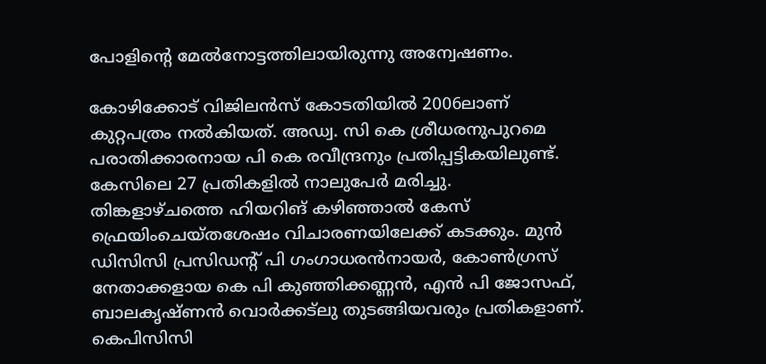പോളിന്റെ മേല്‍നോട്ടത്തിലായിരുന്നു അന്വേഷണം.

കോഴിക്കോട് വിജിലന്‍സ് കോടതിയില്‍ 2006ലാണ് കുറ്റപത്രം നല്‍കിയത്. അഡ്വ. സി കെ ശ്രീധരനുപുറമെ പരാതിക്കാരനായ പി കെ രവീന്ദ്രനും പ്രതിപ്പട്ടികയിലുണ്ട്. കേസിലെ 27 പ്രതികളില്‍ നാലുപേര്‍ മരിച്ചു. തിങ്കളാഴ്ചത്തെ ഹിയറിങ് കഴിഞ്ഞാല്‍ കേസ് ഫ്രെയിംചെയ്തശേഷം വിചാരണയിലേക്ക് കടക്കും. മുന്‍ ഡിസിസി പ്രസിഡന്റ് പി ഗംഗാധരന്‍നായര്‍, കോണ്‍ഗ്രസ് നേതാക്കളായ കെ പി കുഞ്ഞിക്കണ്ണന്‍, എന്‍ പി ജോസഫ്, ബാലകൃഷ്ണന്‍ വൊര്‍ക്കട്ലു തുടങ്ങിയവരും പ്രതികളാണ്. കെപിസിസി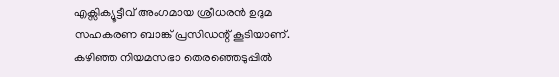എക്സിക്യൂട്ടീവ് അംഗമായ ശ്രീധരന്‍ ഉദുമ സഹകരണ ബാങ്ക് പ്രസിഡന്റ് കൂടിയാണ്. കഴിഞ്ഞ നിയമസഭാ തെരഞ്ഞെടുപ്പില്‍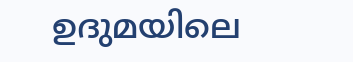ഉദുമയിലെ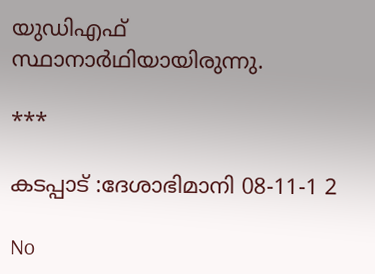യുഡിഎഫ് സ്ഥാനാര്‍ഥിയായിരുന്നു.

***

കടപ്പാട് :ദേശാഭിമാനി 08-11-1 2

No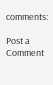comments:

Post a Comment